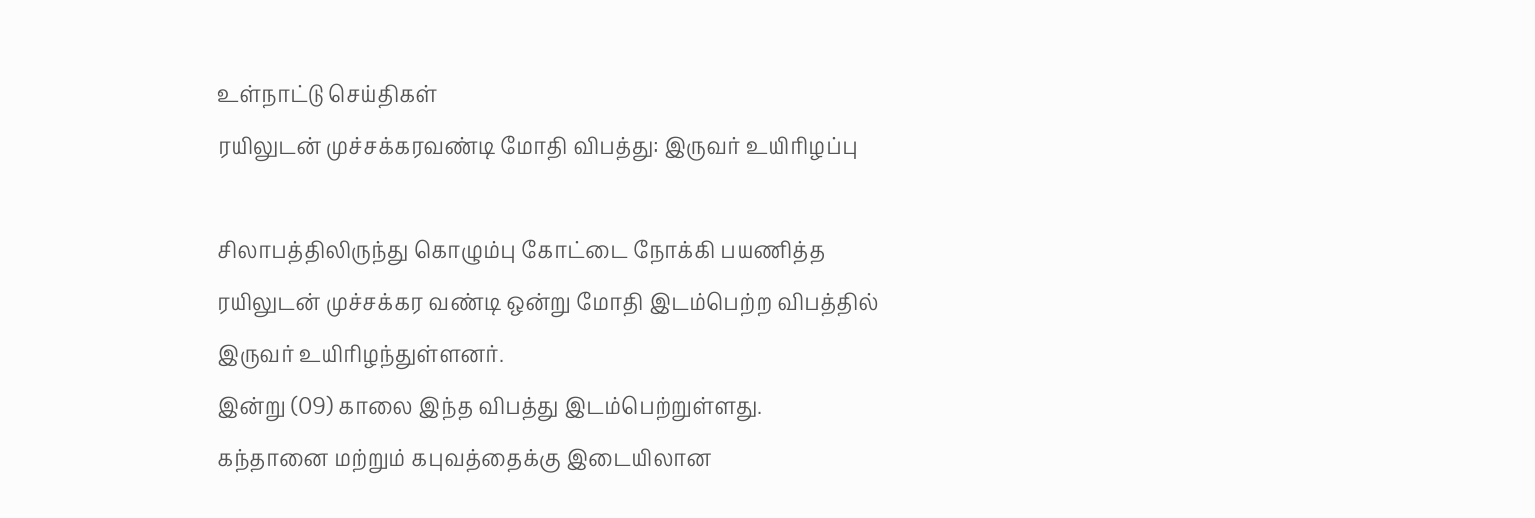உள்நாட்டு செய்திகள்
ரயிலுடன் முச்சக்கரவண்டி மோதி விபத்து: இருவர் உயிரிழப்பு

சிலாபத்திலிருந்து கொழும்பு கோட்டை நோக்கி பயணித்த ரயிலுடன் முச்சக்கர வண்டி ஒன்று மோதி இடம்பெற்ற விபத்தில் இருவர் உயிரிழந்துள்ளனர்.
இன்று (09) காலை இந்த விபத்து இடம்பெற்றுள்ளது.
கந்தானை மற்றும் கபுவத்தைக்கு இடையிலான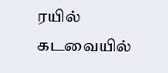ரயில் கடவையில்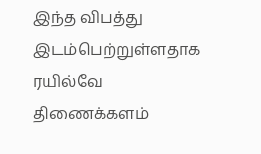இந்த விபத்து இடம்பெற்றுள்ளதாக ரயில்வே திணைக்களம்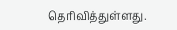தெரிவித்துள்ளது.